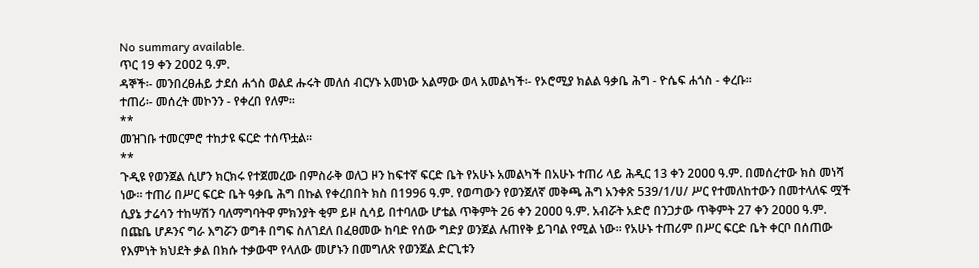No summary available.
ጥር 19 ቀን 2ዐዐ2 ዓ.ም.
ዳኞች፡- መንበረፀሐይ ታደሰ ሐጎስ ወልደ ሑሩት መለሰ ብርሃኑ አመነው አልማው ወላ አመልካች፡- የኦሮሚያ ክልል ዓቃቤ ሕግ - ዮሴፍ ሐጎስ - ቀረቡ።
ተጠሪ፡- መሰረት መኮንን - የቀረበ የለም።
**
መዝገቡ ተመርምሮ ተከታዩ ፍርድ ተሰጥቷል።
**
ጉዲዩ የወንጀል ሲሆን ክርክሩ የተጀመረው በምስራቅ ወለጋ ዞን ከፍተኛ ፍርድ ቤት የአሁኑ አመልካች በአሁኑ ተጠሪ ላይ ሕዲር 13 ቀን 2ዐዐዐ ዓ.ም. በመሰረተው ክስ መነሻ ነው። ተጠሪ በሥር ፍርድ ቤት ዓቃቤ ሕግ በኩል የቀረበበት ክስ በ1996 ዓ.ም. የወጣውን የወንጀለኛ መቅጫ ሕግ አንቀጽ 539/1/ሀ/ ሥር የተመለከተውን በመተላለፍ ሟች ሲያኔ ታሬሳን ተከሣሽን ባለማግባትዋ ምክንያት ቂም ይዞ ሲሳይ በተባለው ሆቴል ጥቅምት 26 ቀን 2ዐዐዐ ዓ.ም. አብሯት አድሮ በንጋታው ጥቅምት 27 ቀን 2ዐዐዐ ዓ.ም. በጩቤ ሆዶንና ግራ እግሯን ወግቶ በግፍ ስለገደለ በፈፀመው ከባድ የሰው ግድያ ወንጀል ሉጠየቅ ይገባል የሚል ነው። የአሁኑ ተጠሪም በሥር ፍርድ ቤት ቀርቦ በሰጠው የእምነት ክህደት ቃል በክሱ ተቃውሞ የላለው መሆኑን በመግለጽ የወንጀል ድርጊቱን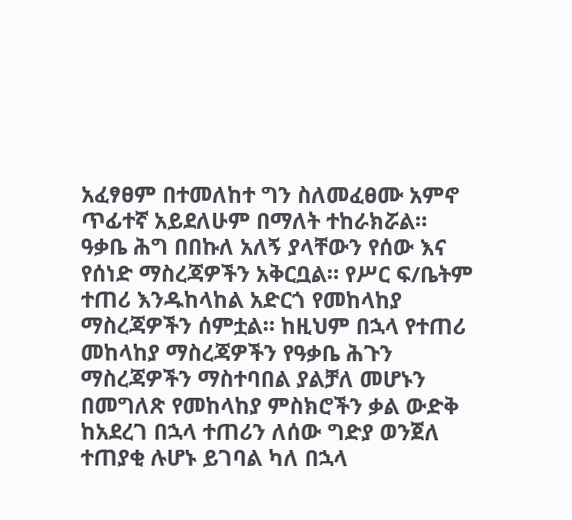አፈፃፀም በተመለከተ ግን ስለመፈፀሙ አምኖ ጥፊተኛ አይደለሁም በማለት ተከራክሯል።
ዓቃቤ ሕግ በበኩለ አለኝ ያላቸውን የሰው እና የሰነድ ማስረጃዎችን አቅርቧል። የሥር ፍ/ቤትም ተጠሪ እንዱከላከል አድርጎ የመከላከያ ማስረጃዎችን ሰምቷል። ከዚህም በኋላ የተጠሪ መከላከያ ማስረጃዎችን የዓቃቤ ሕጉን ማስረጃዎችን ማስተባበል ያልቻለ መሆኑን በመግለጽ የመከላከያ ምስክሮችን ቃል ውድቅ ከአደረገ በኋላ ተጠሪን ለሰው ግድያ ወንጀለ ተጠያቂ ሉሆኑ ይገባል ካለ በኋላ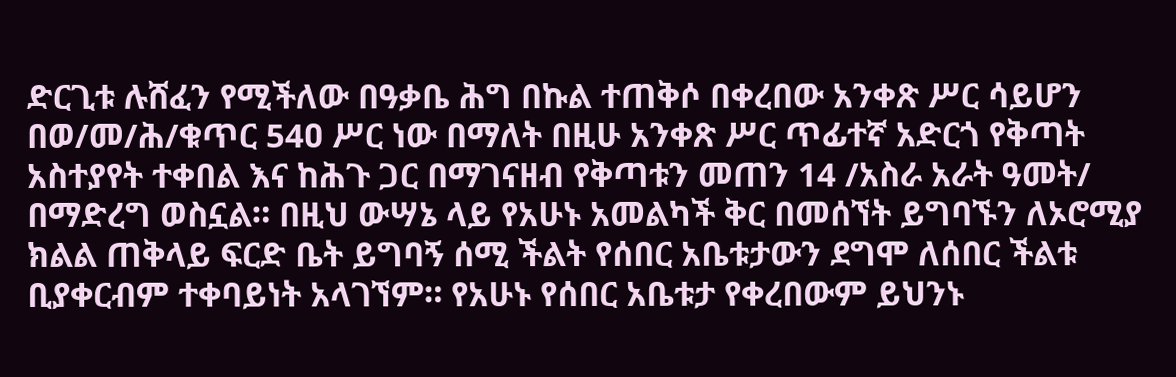ድርጊቱ ሉሸፈን የሚችለው በዓቃቤ ሕግ በኩል ተጠቅሶ በቀረበው አንቀጽ ሥር ሳይሆን በወ/መ/ሕ/ቁጥር 54ዐ ሥር ነው በማለት በዚሁ አንቀጽ ሥር ጥፊተኛ አድርጎ የቅጣት አስተያየት ተቀበል እና ከሕጉ ጋር በማገናዘብ የቅጣቱን መጠን 14 /አስራ አራት ዓመት/ በማድረግ ወስኗል። በዚህ ውሣኔ ላይ የአሁኑ አመልካች ቅር በመሰኘት ይግባኙን ለኦሮሚያ ክልል ጠቅላይ ፍርድ ቤት ይግባኝ ሰሚ ችልት የሰበር አቤቱታውን ደግሞ ለሰበር ችልቱ ቢያቀርብም ተቀባይነት አላገኘም። የአሁኑ የሰበር አቤቱታ የቀረበውም ይህንኑ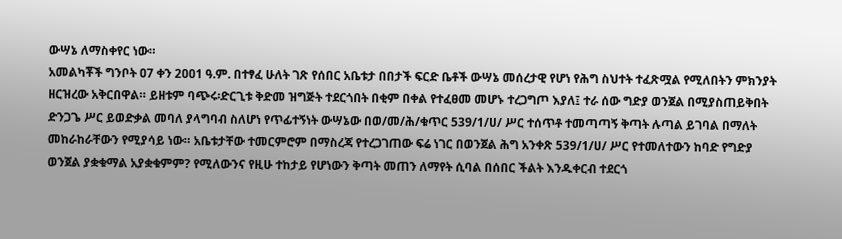ውሣኔ ለማስቀየር ነው።
አመልካቾች ግንቦት ዐ7 ቀን 2ዐዐ1 ዓ.ም. በተፃፈ ሁለት ገጽ የሰበር አቤቱታ በበታች ፍርድ ቤቶች ውሣኔ መሰረታዊ የሆነ የሕግ ስህተት ተፈጽሟል የሚለበትን ምክንያት ዘርዝረው አቅርበዋል። ይዘቱም ባጭሩ፡ድርጊቱ ቅድመ ዝግጅት ተደርጎበት በቂም በቀል የተፈፀመ መሆኑ ተረጋግጦ እያለ፤ ተራ ሰው ግድያ ወንጀል በሚያስጠይቅበት ድንጋጌ ሥር ይወድቃል መባለ ያላግባብ ስለሆነ የጥፊተኝነት ውሣኔው በወ/መ/ሕ/ቁጥር 539/1/ሀ/ ሥር ተሰጥቶ ተመጣጣኝ ቅጣት ሉጣል ይገባል በማለት መከራከራቸውን የሚያሳይ ነው። አቤቱታቸው ተመርምሮም በማስረጃ የተረጋገጠው ፍሬ ነገር በወንጀል ሕግ አንቀጽ 539/1/ሀ/ ሥር የተመለተውን ከባድ የግድያ ወንጀል ያቋቁማል አያቋቁምም? የሚለውንና የዚሁ ተከታይ የሆነውን ቅጣት መጠን ለማየት ሲባል በሰበር ችልት እንዱቀርብ ተደርጎ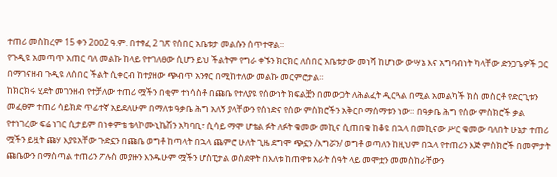ተጠሪ መስከረም 15 ቀን 2ዐዐ2 ዓ.ም. በተፃፈ 2 ገጽ የሰበር አቤቱታ መልሱን ሰጥተዋል።
የጉዲዩ አመጣጥ አጠር ባለ መልኩ ከላይ የተገለፀው ሲሆን ይህ ችልትም የግራ ቀኙን ክርክር ለሰበር አቤቱታው መነሻ ከሆነው ውሣኔ እና አግባብነት ካላቸው ድንጋጌዎች ጋር በማገናዘብ ጉዲዩ ለሰበር ችልት ሲቀርብ ከተያዘው ጭብጥ አንፃር በሚከተለው መልኩ መርምሮታል።
ከክርክሩ ሂደት መገንዘብ የተቻለው ተጠሪ ሟችን በቂም ተነሳስቶ በጩቤ የተለያዩ የሰውነት ክፍልቿን በመውጋት ለሕልፈት ዲርጓል በሚል አመልካች ክስ መስርቶ የድርጊቱን መፈፀም ተጠሪ ሳይክድ ጥፊተኛ አይደለሁም በማለቱ ዓቃቤ ሕግ አለኝ ያላቸውን የሰነድና የሰው ምስክሮችን አቅርቦ ማሰማቱን ነው። በዓቃቤ ሕግ የሰው ምስክሮች ቃል የተነገረው ፍሬ ነገር ሲታይም በነቀምቴ ቴላኮሙኒኬሽን አካባቢ፣ ሲሳይ ማሞ ሆቴል ፉት ለፉት ቁመው መኪና ሲጠበቁ ከቆዩ በኋላ በመኪናው ሥር ቁመው ባለበት ሁኔታ ተጠሪ ሟችን ይዟት ጩሃ እያዩአቸው ጉድኗን በጩቤ ወግቶ ከጣላት በኋላ ጨምሮ ሁለት ጊዜ ደግሞ ጭኗን /እግሯን/ ወግቶ ወጣለን ከዚህም በኋላ የተጠሪን እጅ ምስክሮች በመምታት ጩቤውን በማስጣል ተጠሪን ፖሉስ መያዙን እንዱሁም ሟችን ሆስፒታል ወስደዋት በእለቱ ከጠዋቱ አራት ሰዓት ላይ መሞቷን መመስከራቸውን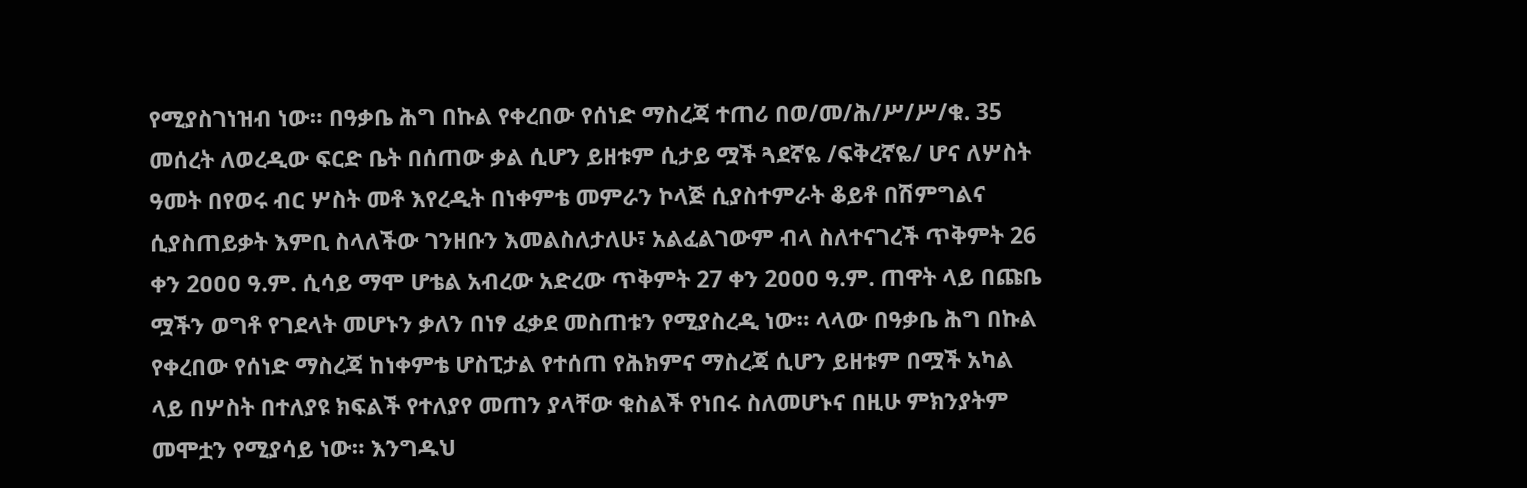የሚያስገነዝብ ነው። በዓቃቤ ሕግ በኩል የቀረበው የሰነድ ማስረጃ ተጠሪ በወ/መ/ሕ/ሥ/ሥ/ቁ. 35 መሰረት ለወረዲው ፍርድ ቤት በሰጠው ቃል ሲሆን ይዘቱም ሲታይ ሟች ጓደኛዬ /ፍቅረኛዬ/ ሆና ለሦስት ዓመት በየወሩ ብር ሦስት መቶ እየረዲት በነቀምቴ መምራን ኮላጅ ሲያስተምራት ቆይቶ በሽምግልና ሲያስጠይቃት እምቢ ስላለችው ገንዘቡን እመልስለታለሁ፣ አልፈልገውም ብላ ስለተናገረች ጥቅምት 26 ቀን 2ዐዐዐ ዓ.ም. ሲሳይ ማሞ ሆቴል አብረው አድረው ጥቅምት 27 ቀን 2ዐዐዐ ዓ.ም. ጠዋት ላይ በጩቤ ሟችን ወግቶ የገደላት መሆኑን ቃለን በነፃ ፈቃደ መስጠቱን የሚያስረዲ ነው። ላላው በዓቃቤ ሕግ በኩል የቀረበው የሰነድ ማስረጃ ከነቀምቴ ሆስፒታል የተሰጠ የሕክምና ማስረጃ ሲሆን ይዘቱም በሟች አካል ላይ በሦስት በተለያዩ ክፍልች የተለያየ መጠን ያላቸው ቁስልች የነበሩ ስለመሆኑና በዚሁ ምክንያትም መሞቷን የሚያሳይ ነው። እንግዱህ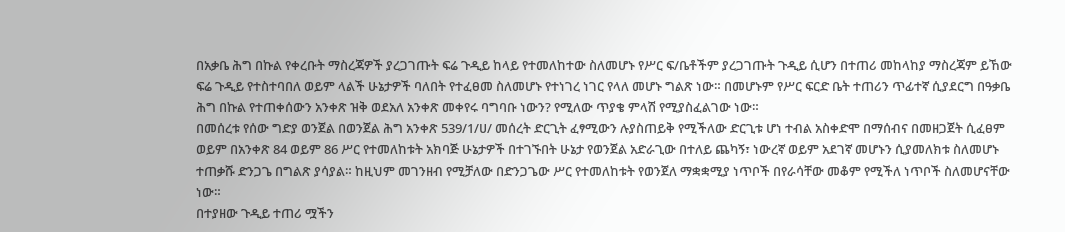በአቃቤ ሕግ በኩል የቀረቡት ማስረጃዎች ያረጋገጡት ፍሬ ጉዲይ ከላይ የተመለከተው ስለመሆኑ የሥር ፍ/ቤቶችም ያረጋገጡት ጉዲይ ሲሆን በተጠሪ መከላከያ ማስረጃም ይኸው ፍሬ ጉዲይ የተስተባበለ ወይም ላልች ሁኔታዎች ባለበት የተፈፀመ ስለመሆኑ የተነገረ ነገር የላለ መሆኑ ግልጽ ነው። በመሆኑም የሥር ፍርድ ቤት ተጠሪን ጥፊተኛ ሲያደርግ በዓቃቤ ሕግ በኩል የተጠቀሰውን አንቀጽ ዝቅ ወደአለ አንቀጽ መቀየሩ ባግባቡ ነውን? የሚለው ጥያቄ ምላሽ የሚያስፈልገው ነው።
በመሰረቱ የሰው ግድያ ወንጀል በወንጀል ሕግ አንቀጽ 539/1/ሀ/ መሰረት ድርጊት ፈፃሚውን ሉያስጠይቅ የሚችለው ድርጊቱ ሆነ ተብል አስቀድሞ በማሰብና በመዘጋጀት ሲፈፀም ወይም በአንቀጽ 84 ወይም 86 ሥር የተመለከቱት አክባጅ ሁኔታዎች በተገኙበት ሁኔታ የወንጀል አድራጊው በተለይ ጨካኝ፣ ነውረኛ ወይም አደገኛ መሆኑን ሲያመለክቱ ስለመሆኑ ተጠቃሹ ድንጋጌ በግልጽ ያሳያል። ከዚህም መገንዘብ የሚቻለው በድንጋጌው ሥር የተመለከቱት የወንጀለ ማቋቋሚያ ነጥቦች በየራሳቸው መቆም የሚችለ ነጥቦች ስለመሆናቸው ነው።
በተያዘው ጉዲይ ተጠሪ ሟችን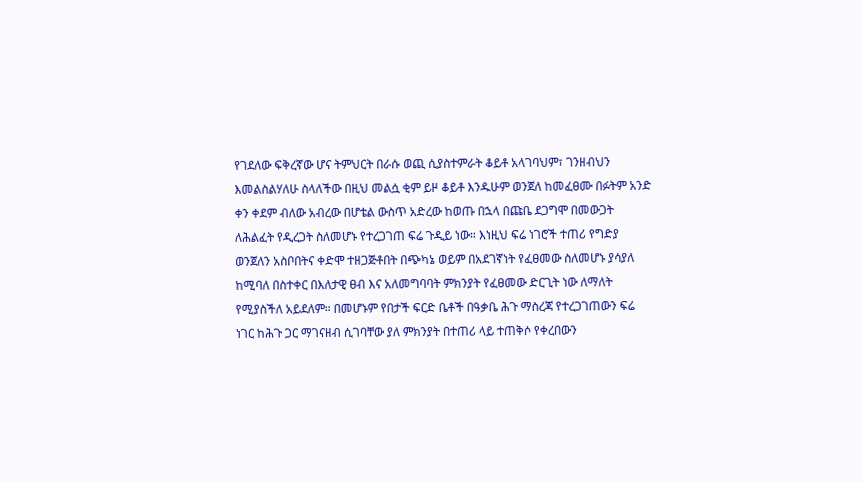የገደለው ፍቅረኛው ሆና ትምህርት በራሱ ወጪ ሲያስተምራት ቆይቶ አላገባህም፣ ገንዘብህን እመልስልሃለሁ ስላለችው በዚህ መልሷ ቂም ይዞ ቆይቶ እንዱሁም ወንጀለ ከመፈፀሙ በፉትም አንድ ቀን ቀደም ብለው አብረው በሆቴል ውስጥ አድረው ከወጡ በኋላ በጩቤ ደጋግሞ በመውጋት ለሕልፈት የዲረጋት ስለመሆኑ የተረጋገጠ ፍሬ ጉዲይ ነው። እነዚህ ፍሬ ነገሮች ተጠሪ የግድያ ወንጀለን አስቦበትና ቀድሞ ተዘጋጅቶበት በጭካኔ ወይም በአደገኛነት የፈፀመው ስለመሆኑ ያሳያለ ከሚባለ በስተቀር በእለታዊ ፀብ እና አለመግባባት ምክንያት የፈፀመው ድርጊት ነው ለማለት የሚያስችለ አይደለም። በመሆኑም የበታች ፍርድ ቤቶች በዓቃቤ ሕጉ ማስረጃ የተረጋገጠውን ፍሬ ነገር ከሕጉ ጋር ማገናዘብ ሲገባቸው ያለ ምክንያት በተጠሪ ላይ ተጠቅሶ የቀረበውን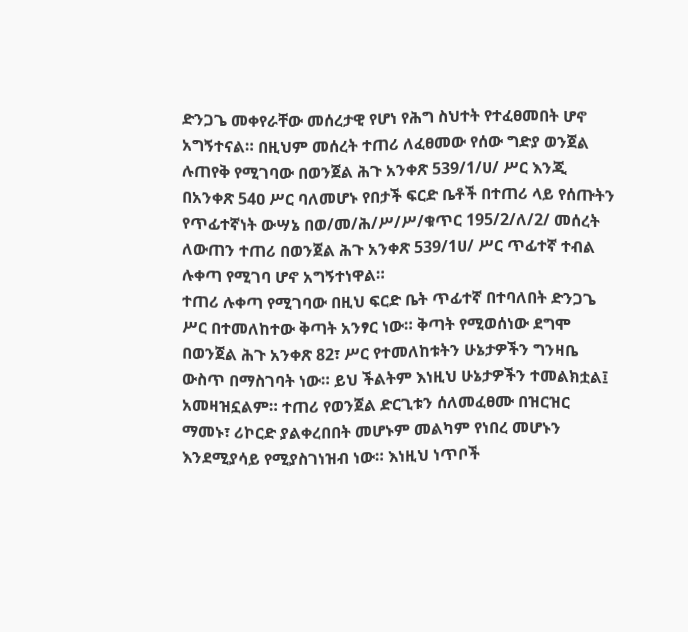ድንጋጌ መቀየራቸው መሰረታዊ የሆነ የሕግ ስህተት የተፈፀመበት ሆኖ አግኝተናል። በዚህም መሰረት ተጠሪ ለፈፀመው የሰው ግድያ ወንጀል ሉጠየቅ የሚገባው በወንጀል ሕጉ አንቀጽ 539/1/ሀ/ ሥር እንጂ በአንቀጽ 54ዐ ሥር ባለመሆኑ የበታች ፍርድ ቤቶች በተጠሪ ላይ የሰጡትን የጥፊተኛነት ውሣኔ በወ/መ/ሕ/ሥ/ሥ/ቁጥር 195/2/ለ/2/ መሰረት ለውጠን ተጠሪ በወንጀል ሕጉ አንቀጽ 539/1ሀ/ ሥር ጥፊተኛ ተብል ሉቀጣ የሚገባ ሆኖ አግኝተነዋል።
ተጠሪ ሉቀጣ የሚገባው በዚህ ፍርድ ቤት ጥፊተኛ በተባለበት ድንጋጌ ሥር በተመለከተው ቅጣት አንፃር ነው። ቅጣት የሚወሰነው ደግሞ በወንጀል ሕጉ አንቀጽ 82፣ ሥር የተመለከቱትን ሁኔታዎችን ግንዛቤ ውስጥ በማስገባት ነው። ይህ ችልትም እነዚህ ሁኔታዎችን ተመልክቷል፤ አመዛዝኗልም። ተጠሪ የወንጀል ድርጊቱን ሰለመፈፀሙ በዝርዝር ማመኑ፣ ሪኮርድ ያልቀረበበት መሆኑም መልካም የነበረ መሆኑን እንደሚያሳይ የሚያስገነዝብ ነው። እነዚህ ነጥቦች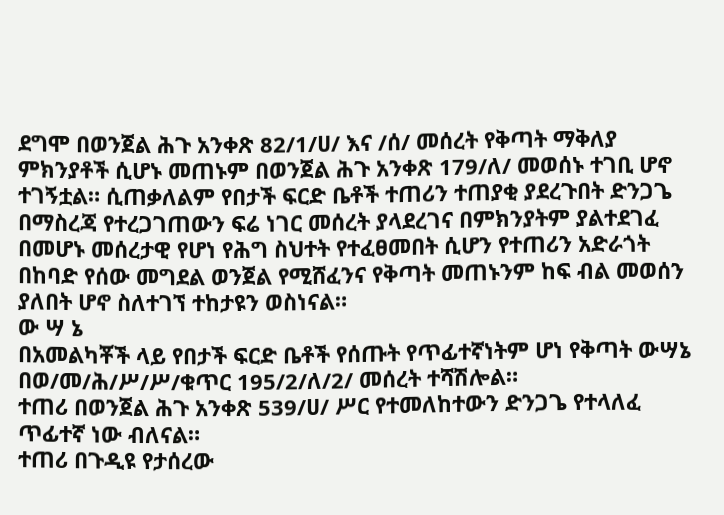ደግሞ በወንጀል ሕጉ አንቀጽ 82/1/ሀ/ እና /ሰ/ መሰረት የቅጣት ማቅለያ ምክንያቶች ሲሆኑ መጠኑም በወንጀል ሕጉ አንቀጽ 179/ለ/ መወሰኑ ተገቢ ሆኖ ተገኝቷል። ሲጠቃለልም የበታች ፍርድ ቤቶች ተጠሪን ተጠያቂ ያደረጉበት ድንጋጌ በማስረጃ የተረጋገጠውን ፍሬ ነገር መሰረት ያላደረገና በምክንያትም ያልተደገፈ በመሆኑ መሰረታዊ የሆነ የሕግ ስህተት የተፈፀመበት ሲሆን የተጠሪን አድራጎት በከባድ የሰው መግደል ወንጀል የሚሸፈንና የቅጣት መጠኑንም ከፍ ብል መወሰን ያለበት ሆኖ ስለተገኘ ተከታዩን ወስነናል።
ው ሣ ኔ
በአመልካቾች ላይ የበታች ፍርድ ቤቶች የሰጡት የጥፊተኛነትም ሆነ የቅጣት ውሣኔ በወ/መ/ሕ/ሥ/ሥ/ቁጥር 195/2/ለ/2/ መሰረት ተሻሽሎል።
ተጠሪ በወንጀል ሕጉ አንቀጽ 539/ሀ/ ሥር የተመለከተውን ድንጋጌ የተላለፈ ጥፊተኛ ነው ብለናል።
ተጠሪ በጉዲዩ የታሰረው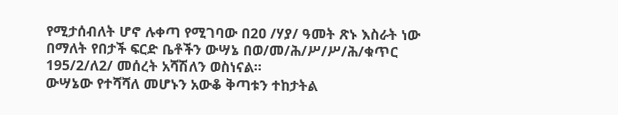የሚታሰብለት ሆኖ ሉቀጣ የሚገባው በ2ዐ /ሃያ/ ዓመት ጽኑ እስራት ነው በማለት የበታች ፍርድ ቤቶችን ውሣኔ በወ/መ/ሕ/ሥ/ሥ/ሕ/ቁጥር 195/2/ለ2/ መሰረት አሻሽለን ወስነናል።
ውሣኔው የተሻሻለ መሆኑን አውቆ ቅጣቱን ተከታትል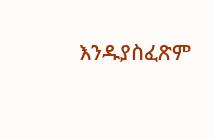እንዱያስፈጽም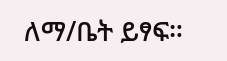ለማ/ቤት ይፃፍ።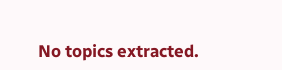No topics extracted.